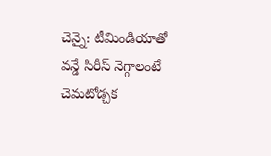చెన్నై: టీమిండియాతో వన్డే సిరీస్ నెగ్గాలంటే చెమటోడ్చక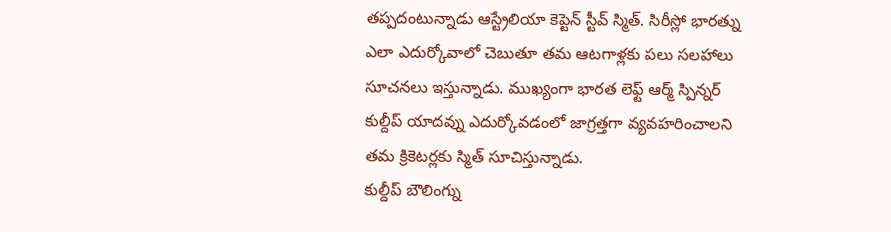తప్పదంటున్నాడు ఆస్ట్రేలియా కెప్టెన్ స్టీవ్ స్మిత్. సిరీస్లో భారత్ను ఎలా ఎదుర్కోవాలో చెబుతూ తమ ఆటగాళ్లకు పలు సలహాలు సూచనలు ఇస్తున్నాడు. ముఖ్యంగా భారత లెఫ్ట్ ఆర్మ్ స్పిన్నర్ కుల్దీప్ యాదవ్ను ఎదుర్కోవడంలో జాగ్రత్తగా వ్యవహరించాలని తమ క్రికెటర్లకు స్మిత్ సూచిస్తున్నాడు.
కుల్దీప్ బౌలింగ్ను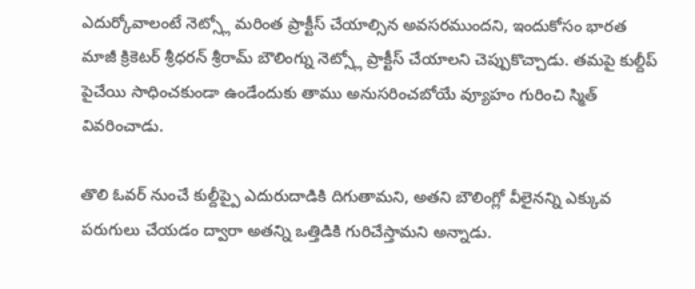ఎదుర్కోవాలంటే నెట్స్లో మరింత ప్రాక్టీస్ చేయాల్సిన అవసరముందని, ఇందుకోసం భారత మాజీ క్రికెటర్ శ్రీధరన్ శ్రీరామ్ బౌలింగ్ను నెట్స్లో ప్రాక్టీస్ చేయాలని చెప్పుకొచ్చాడు. తమపై కుల్దీప్ పైచేయి సాధించకుండా ఉండేందుకు తాము అనుసరించబోయే వ్యూహం గురించి స్మిత్ వివరించాడు.

తొలి ఓవర్ నుంచే కుల్దీప్పై ఎదురుదాడికి దిగుతామని, అతని బౌలింగ్లో వీలైనన్ని ఎక్కువ పరుగులు చేయడం ద్వారా అతన్ని ఒత్తిడికి గురిచేస్తామని అన్నాడు.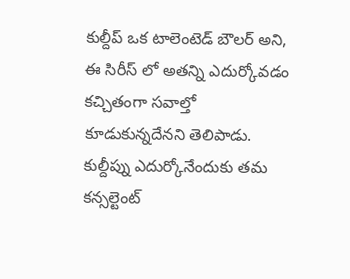కుల్దీప్ ఒక టాలెంటెడ్ బౌలర్ అని, ఈ సిరీస్ లో అతన్ని ఎదుర్కోవడం కచ్చితంగా సవాల్తో కూడుకున్నదేనని తెలిపాడు. కుల్దీప్ను ఎదుర్కోనేందుకు తమ కన్సల్టెంట్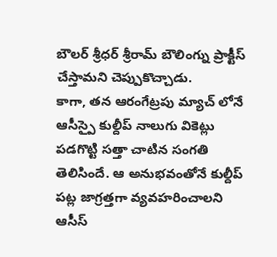బౌలర్ శ్రీధర్ శ్రీరామ్ బౌలింగ్ను ప్రాక్టీస్ చేస్తామని చెప్పుకొచ్చాడు.
కాగా, తన ఆరంగేట్రపు మ్యాచ్ లోనే ఆసీస్పై కుల్దీప్ నాలుగు వికెట్లు పడగొట్టి సత్తా చాటిన సంగతి తెలిసిందే. ఆ అనుభవంతోనే కుల్దీప్ పట్ల జాగ్రత్తగా వ్యవహరించాలని ఆసీస్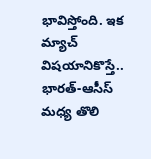భావిస్తోంది. ఇక మ్యాచ్ విషయానికొస్తే.. భారత్-ఆసీస్ మధ్య తొలి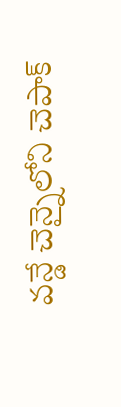వన్డే చెన్నైలోని చెపాక్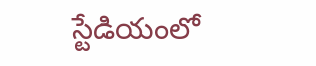స్టేడియంలో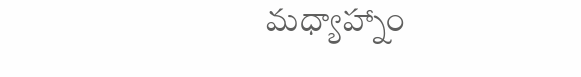మధ్యాహ్నాం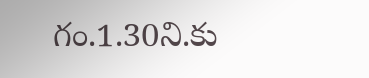గం.1.30ని.కు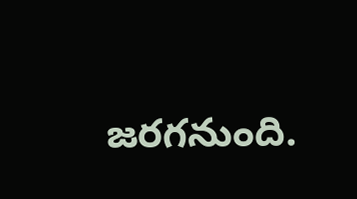జరగనుంది.